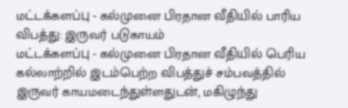மட்டக்களப்பு - கல்முனை பிரதான வீதியில் பாரிய விபத்து: இருவர் படுகாயம்
மட்டக்களப்பு - கல்முனை பிரதான வீதியில் பெரிய கல்லாற்றில் இடம்பெற்ற விபத்துச் சம்பவத்தில் இருவர் காயமடைந்துள்ளதுடன், மகிழுந்து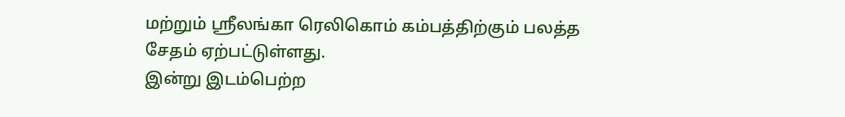மற்றும் ஸ்ரீலங்கா ரெலிகொம் கம்பத்திற்கும் பலத்த சேதம் ஏற்பட்டுள்ளது.
இன்று இடம்பெற்ற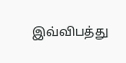இவ்விபத்து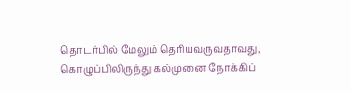தொடர்பில் மேலும் தெரியவருவதாவது,
கொழுப்பிலிருந்து கல்முனை நோக்கிப்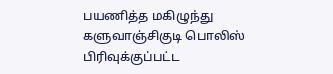பயணித்த மகிழுந்து களுவாஞ்சிகுடி பொலிஸ் பிரிவுக்குப்பட்ட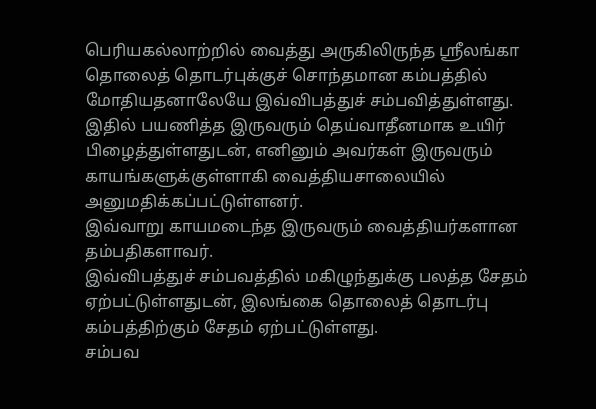பெரியகல்லாற்றில் வைத்து அருகிலிருந்த ஸ்ரீலங்கா தொலைத் தொடர்புக்குச் சொந்தமான கம்பத்தில் மோதியதனாலேயே இவ்விபத்துச் சம்பவித்துள்ளது.
இதில் பயணித்த இருவரும் தெய்வாதீனமாக உயிர் பிழைத்துள்ளதுடன், எனினும் அவர்கள் இருவரும் காயங்களுக்குள்ளாகி வைத்தியசாலையில் அனுமதிக்கப்பட்டுள்ளனர்.
இவ்வாறு காயமடைந்த இருவரும் வைத்தியர்களான தம்பதிகளாவர்.
இவ்விபத்துச் சம்பவத்தில் மகிழுந்துக்கு பலத்த சேதம் ஏற்பட்டுள்ளதுடன், இலங்கை தொலைத் தொடர்பு கம்பத்திற்கும் சேதம் ஏற்பட்டுள்ளது.
சம்பவ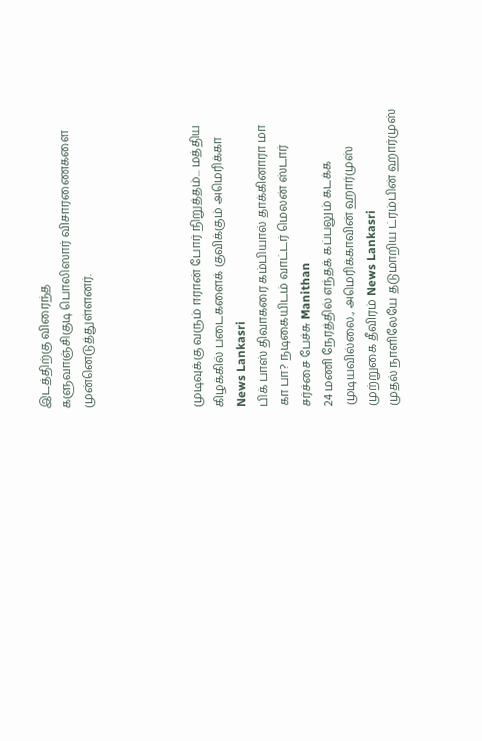இடத்திற்கு விரைந்த
களுவாஞ்சிகுடி பொலிஸார் விசாரணைகளை முன்னெடுத்துள்ளனர்.




முடிவுக்கு வரும் ஈரான் போர் நிறுத்தம்... மத்திய கிழக்கில் படைகளைக் குவிக்கும் அமெரிக்கா News Lankasri
பிக் பாஸ் திவாகரை கம்பியால் தாக்கினாரா மா கா பா? நடிகையிடம் வாட்டர் மெலன் ஸ்டார் சர்ச்சை பேச்சு Manithan
24 மணி நேரத்தில் எந்தக் கப்பலும் கடக்க முடியவில்லை., அமெரிக்காவின் ஹார்முஸ் முற்றுகை தீவிரம் News Lankasri
முதல் நாளிலேயே தடுமாறிய ட்ரம்பின் ஹார்முஸ்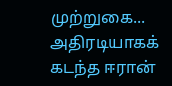முற்றுகை... அதிரடியாகக் கடந்த ஈரான்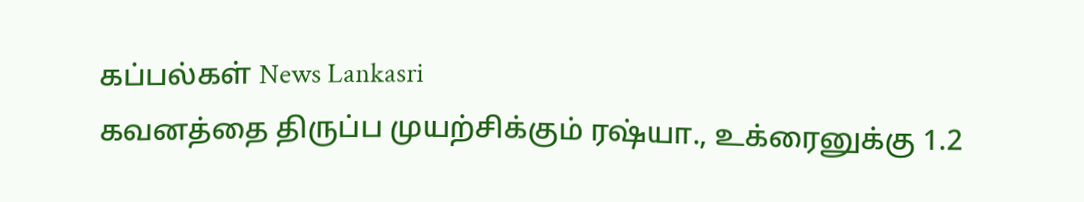கப்பல்கள் News Lankasri
கவனத்தை திருப்ப முயற்சிக்கும் ரஷ்யா., உக்ரைனுக்கு 1.2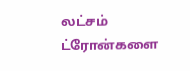லட்சம் ட்ரோன்களை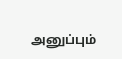அனுப்பும்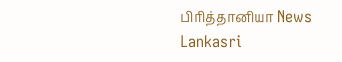பிரித்தானியா News Lankasri